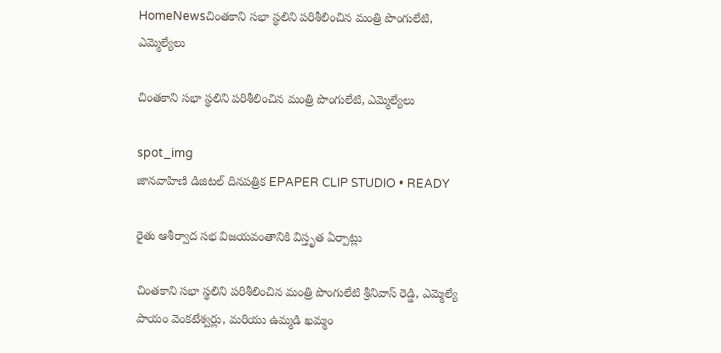HomeNewsచింతకాని సభా స్థలిని పరిశీలించిన మంత్రి పొంగులేటి, ఎమ్మెల్యేలు

చింతకాని సభా స్థలిని పరిశీలించిన మంత్రి పొంగులేటి, ఎమ్మెల్యేలు

spot_img
జానవాహిణి డిజిటల్ దినపత్రిక EPAPER CLIP STUDIO • READY

రైతు ఆశీర్వాద సభ విజయవంతానికి విస్తృత ఏర్పాట్లు

చింతకాని సభా స్థలిని పరిశీలించిన మంత్రి పొంగులేటి శ్రీనివాస్ రెడ్డి, ఎమ్మెల్యే పాయం వెంకటేశ్వర్లు, మరియు ఉమ్మడి ఖమ్మం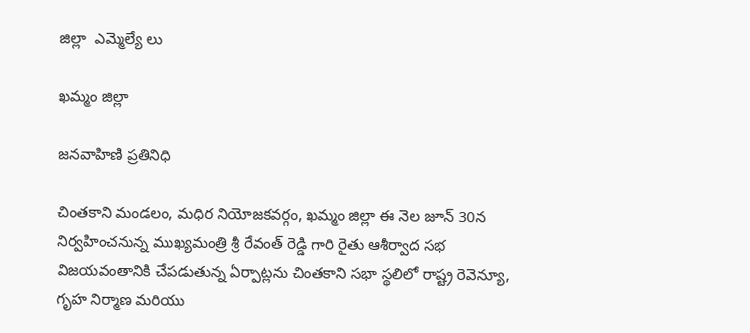జిల్లా  ఎమ్మెల్యే లు

ఖమ్మం జిల్లా

జనవాహిణి ప్రతినిధి

చింతకాని మండలం, మధిర నియోజకవర్గం, ఖమ్మం జిల్లా ఈ నెల జూన్ 30న నిర్వహించనున్న ముఖ్యమంత్రి శ్రీ రేవంత్ రెడ్డి గారి రైతు ఆశీర్వాద సభ విజయవంతానికి చేపడుతున్న ఏర్పాట్లను చింతకాని సభా స్థలిలో రాష్ట్ర రెవెన్యూ, గృహ నిర్మాణ మరియు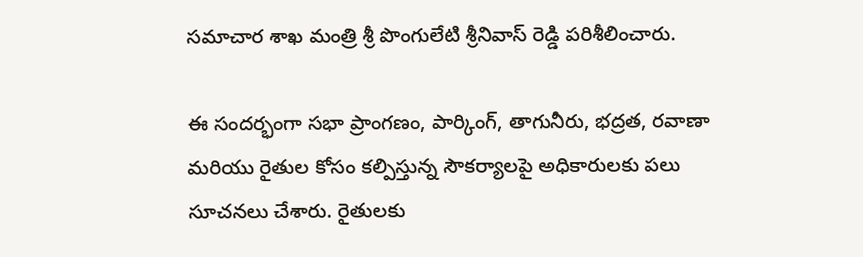సమాచార శాఖ మంత్రి శ్రీ పొంగులేటి శ్రీనివాస్ రెడ్డి పరిశీలించారు.

ఈ సందర్భంగా సభా ప్రాంగణం, పార్కింగ్, తాగునీరు, భద్రత, రవాణా మరియు రైతుల కోసం కల్పిస్తున్న సౌకర్యాలపై అధికారులకు పలు సూచనలు చేశారు. రైతులకు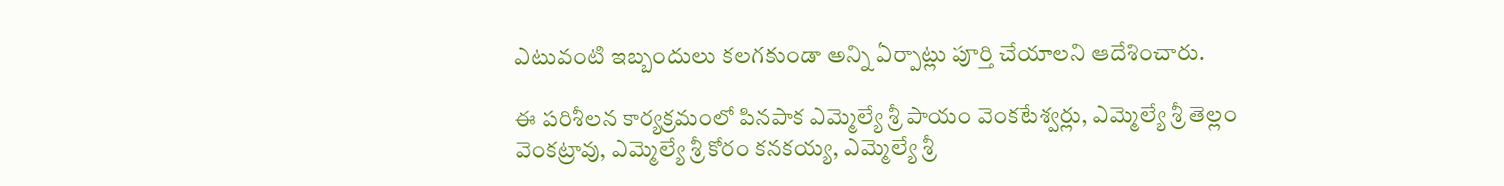ఎటువంటి ఇబ్బందులు కలగకుండా అన్ని ఏర్పాట్లు పూర్తి చేయాలని ఆదేశించారు.

ఈ పరిశీలన కార్యక్రమంలో పినపాక ఎమ్మెల్యే శ్రీ పాయం వెంకటేశ్వర్లు, ఎమ్మెల్యే శ్రీ తెల్లం వెంకట్రావు, ఎమ్మెల్యే శ్రీ కోరం కనకయ్య, ఎమ్మెల్యే శ్రీ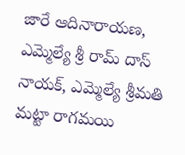జారే ఆదినారాయణ, ఎమ్మెల్యే శ్రీ రామ్ దాస్ నాయక్, ఎమ్మెల్యే శ్రీమతి మట్టా రాగమయి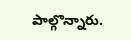పాల్గొన్నారు.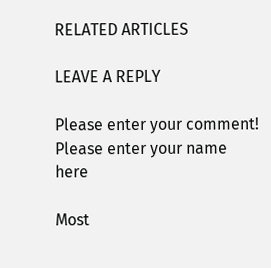RELATED ARTICLES

LEAVE A REPLY

Please enter your comment!
Please enter your name here

Most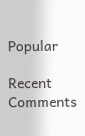Popular

Recent Comments